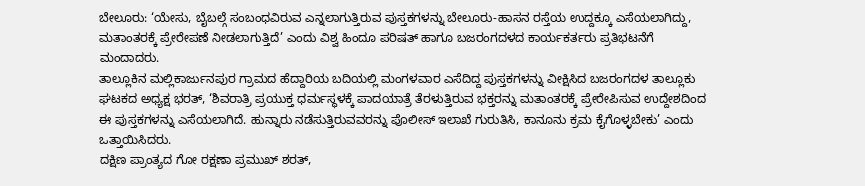ಬೇಲೂರು: ‘ಯೇಸು, ಬೈಬಲ್ಗೆ ಸಂಬಂಧವಿರುವ ಎನ್ನಲಾಗುತ್ತಿರುವ ಪುಸ್ತಕಗಳನ್ನು ಬೇಲೂರು-ಹಾಸನ ರಸ್ತೆಯ ಉದ್ದಕ್ಕೂ ಎಸೆಯಲಾಗಿದ್ದು, ಮತಾಂತರಕ್ಕೆ ಪ್ರೇರೇಪಣೆ ನೀಡಲಾಗುತ್ತಿದೆ’ ಎಂದು ವಿಶ್ವ ಹಿಂದೂ ಪರಿಷತ್ ಹಾಗೂ ಬಜರಂಗದಳದ ಕಾರ್ಯಕರ್ತರು ಪ್ರತಿಭಟನೆಗೆ ಮಂದಾದರು.
ತಾಲ್ಲೂಕಿನ ಮಲ್ಲಿಕಾರ್ಜುನಪುರ ಗ್ರಾಮದ ಹೆದ್ದಾರಿಯ ಬದಿಯಲ್ಲಿ ಮಂಗಳವಾರ ಎಸೆದಿದ್ದ ಪುಸ್ತಕಗಳನ್ನು ವೀಕ್ಷಿಸಿದ ಬಜರಂಗದಳ ತಾಲ್ಲೂಕು ಘಟಕದ ಅಧ್ಯಕ್ಷ ಭರತ್, ‘ಶಿವರಾತ್ರಿ ಪ್ರಯುಕ್ತ ಧರ್ಮಸ್ಥಳಕ್ಕೆ ಪಾದಯಾತ್ರೆ ತೆರಳುತ್ತಿರುವ ಭಕ್ತರನ್ನು ಮತಾಂತರಕ್ಕೆ ಪ್ರೇರೇಪಿಸುವ ಉದ್ದೇಶದಿಂದ ಈ ಪುಸ್ತಕಗಳನ್ನು ಎಸೆಯಲಾಗಿದೆ. ಹುನ್ನಾರು ನಡೆಸುತ್ತಿರುವವರನ್ನು ಪೊಲೀಸ್ ಇಲಾಖೆ ಗುರುತಿಸಿ, ಕಾನೂನು ಕ್ರಮ ಕೈಗೊಳ್ಳಬೇಕು’ ಎಂದು ಒತ್ತಾಯಿಸಿದರು.
ದಕ್ಷಿಣ ಪ್ರಾಂತ್ಯದ ಗೋ ರಕ್ಷಣಾ ಪ್ರಮುಖ್ ಶರತ್,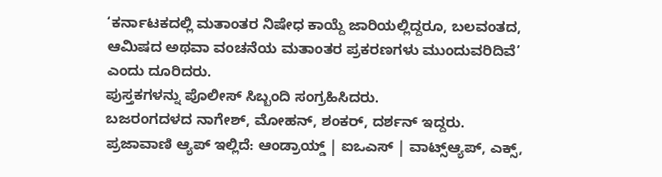‘ಕರ್ನಾಟಕದಲ್ಲಿ ಮತಾಂತರ ನಿಷೇಧ ಕಾಯ್ದೆ ಜಾರಿಯಲ್ಲಿದ್ದರೂ, ಬಲವಂತದ, ಆಮಿಷದ ಅಥವಾ ವಂಚನೆಯ ಮತಾಂತರ ಪ್ರಕರಣಗಳು ಮುಂದುವರಿದಿವೆ’ ಎಂದು ದೂರಿದರು.
ಪುಸ್ತಕಗಳನ್ನು ಪೊಲೀಸ್ ಸಿಬ್ಬಂದಿ ಸಂಗ್ರಹಿಸಿದರು.
ಬಜರಂಗದಳದ ನಾಗೇಶ್, ಮೋಹನ್, ಶಂಕರ್, ದರ್ಶನ್ ಇದ್ದರು.
ಪ್ರಜಾವಾಣಿ ಆ್ಯಪ್ ಇಲ್ಲಿದೆ: ಆಂಡ್ರಾಯ್ಡ್ | ಐಒಎಸ್ | ವಾಟ್ಸ್ಆ್ಯಪ್, ಎಕ್ಸ್,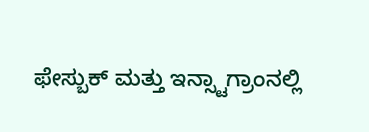ಫೇಸ್ಬುಕ್ ಮತ್ತು ಇನ್ಸ್ಟಾಗ್ರಾಂನಲ್ಲಿ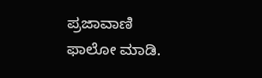ಪ್ರಜಾವಾಣಿ ಫಾಲೋ ಮಾಡಿ.